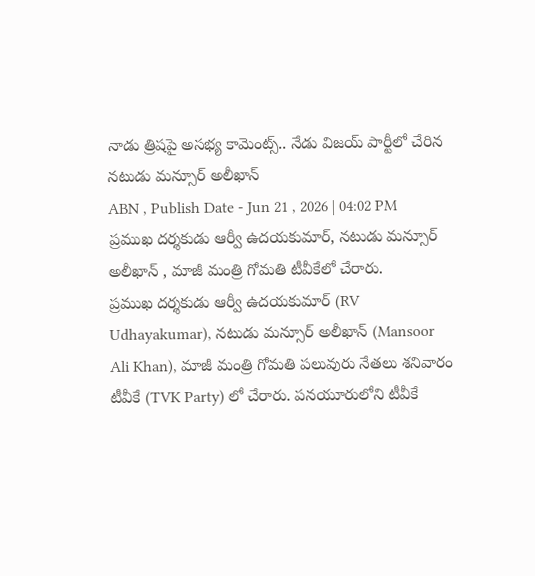నాడు త్రిషపై అసభ్య కామెంట్స్.. నేడు విజయ్ పార్టీలో చేరిన నటుడు మన్సూర్ అలీఖాన్
ABN , Publish Date - Jun 21 , 2026 | 04:02 PM
ప్రముఖ దర్శకుడు ఆర్వీ ఉదయకుమార్, నటుడు మన్సూర్ అలీఖాన్ , మాజీ మంత్రి గోమతి టీవీకేలో చేరారు.
ప్రముఖ దర్శకుడు ఆర్వీ ఉదయకుమార్ (RV Udhayakumar), నటుడు మన్సూర్ అలీఖాన్ (Mansoor Ali Khan), మాజీ మంత్రి గోమతి పలువురు నేతలు శనివారం టీవీకే (TVK Party) లో చేరారు. పనయూరులోని టీవీకే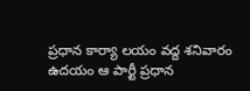ప్రధాన కార్యా లయం వద్ద శనివారం ఉదయం ఆ పార్టీ ప్రధాన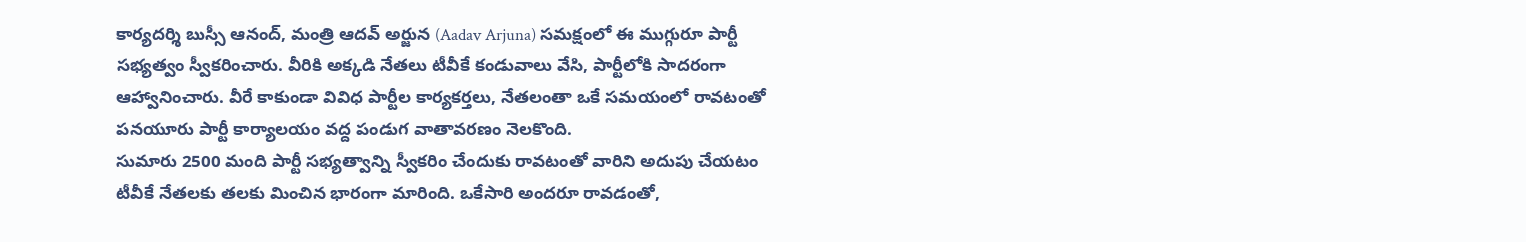కార్యదర్శి బుస్సీ ఆనంద్, మంత్రి ఆదవ్ అర్జున (Aadav Arjuna) సమక్షంలో ఈ ముగ్గురూ పార్టీ సభ్యత్వం స్వీకరించారు. వీరికి అక్కడి నేతలు టీవీకే కండువాలు వేసి, పార్టీలోకి సాదరంగా ఆహ్వానించారు. వీరే కాకుండా వివిధ పార్టీల కార్యకర్తలు, నేతలంతా ఒకే సమయంలో రావటంతో పనయూరు పార్టీ కార్యాలయం వద్ద పండుగ వాతావరణం నెలకొంది.
సుమారు 2500 మంది పార్టీ సభ్యత్వాన్ని స్వీకరిం చేందుకు రావటంతో వారిని అదుపు చేయటం టీవీకే నేతలకు తలకు మించిన భారంగా మారింది. ఒకేసారి అందరూ రావడంతో,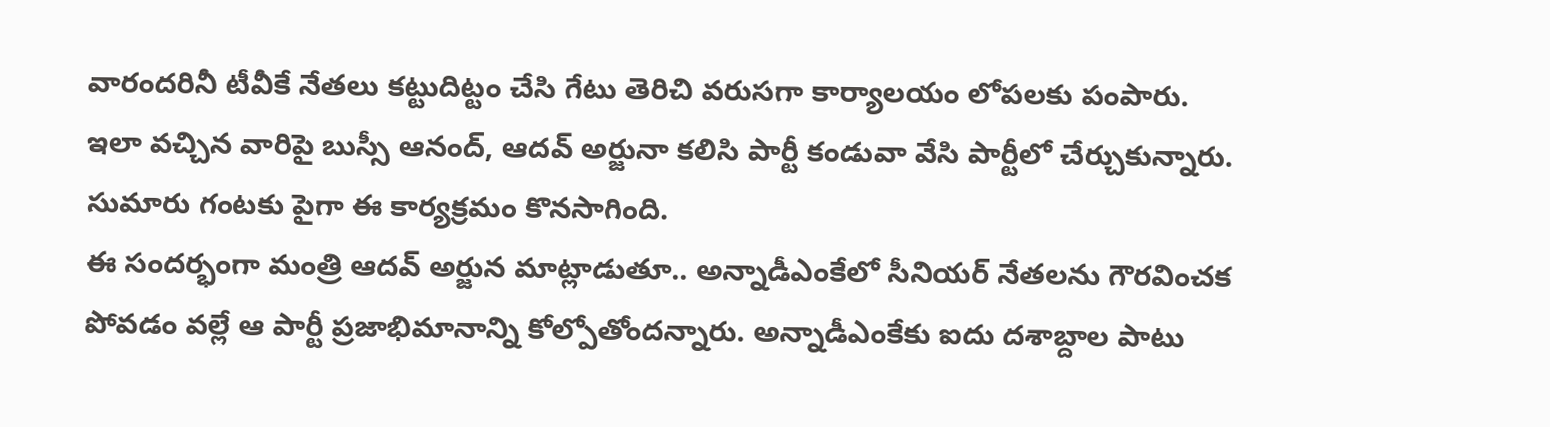వారందరినీ టీవీకే నేతలు కట్టుదిట్టం చేసి గేటు తెరిచి వరుసగా కార్యాలయం లోపలకు పంపారు. ఇలా వచ్చిన వారిపై బుస్సీ ఆనంద్, ఆదవ్ అర్జునా కలిసి పార్టీ కండువా వేసి పార్టీలో చేర్చుకున్నారు. సుమారు గంటకు పైగా ఈ కార్యక్రమం కొనసాగింది.
ఈ సందర్భంగా మంత్రి ఆదవ్ అర్జున మాట్లాడుతూ.. అన్నాడీఎంకేలో సీనియర్ నేతలను గౌరవించక పోవడం వల్లే ఆ పార్టీ ప్రజాభిమానాన్ని కోల్పోతోందన్నారు. అన్నాడీఎంకేకు ఐదు దశాబ్దాల పాటు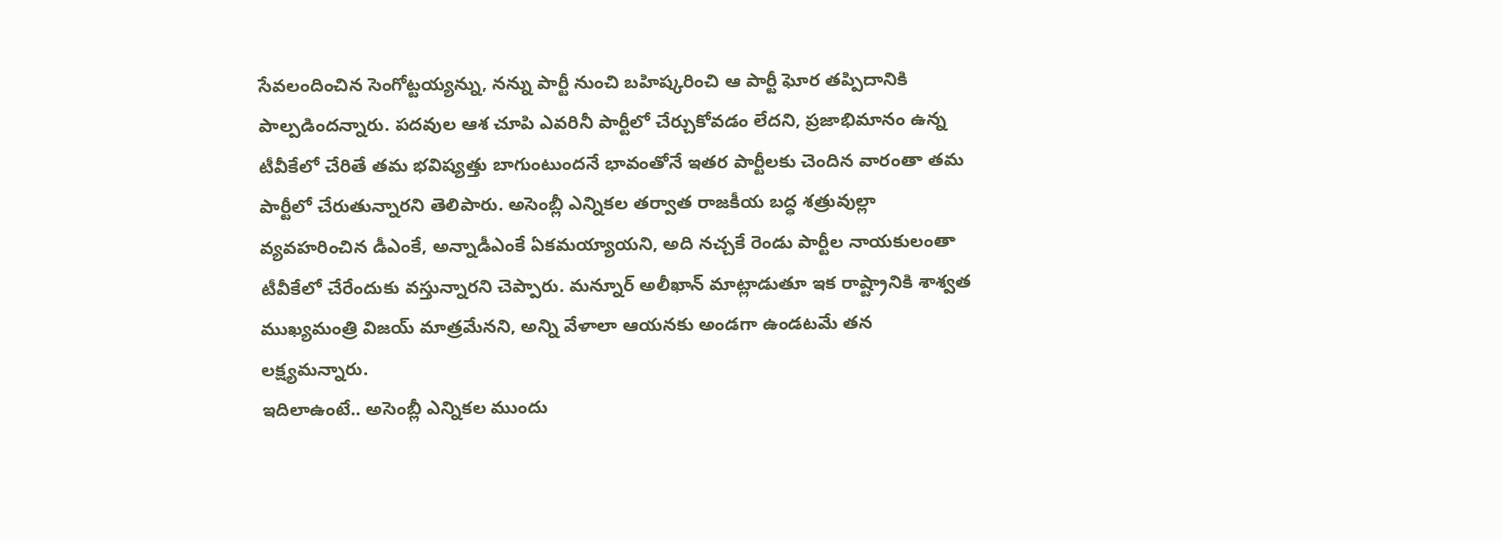సేవలందించిన సెంగోట్టయ్యన్ను, నన్ను పార్టీ నుంచి బహిష్కరించి ఆ పార్టీ ఘోర తప్పిదానికి పాల్పడిందన్నారు. పదవుల ఆశ చూపి ఎవరినీ పార్టీలో చేర్చుకోవడం లేదని, ప్రజాభిమానం ఉన్న టీవీకేలో చేరితే తమ భవిష్యత్తు బాగుంటుందనే భావంతోనే ఇతర పార్టీలకు చెందిన వారంతా తమ పార్టీలో చేరుతున్నారని తెలిపారు. అసెంబ్లీ ఎన్నికల తర్వాత రాజకీయ బద్ధ శత్రువుల్లా వ్యవహరించిన డీఎంకే, అన్నాడీఎంకే ఏకమయ్యాయని, అది నచ్చకే రెండు పార్టీల నాయకులంతా టీవీకేలో చేరేందుకు వస్తున్నారని చెప్పారు. మన్నూర్ అలీఖాన్ మాట్లాడుతూ ఇక రాష్ట్రానికి శాశ్వత ముఖ్యమంత్రి విజయ్ మాత్రమేనని, అన్ని వేళాలా ఆయనకు అండగా ఉండటమే తన లక్ష్యమన్నారు.
ఇదిలాఉంటే.. అసెంబ్లీ ఎన్నికల ముందు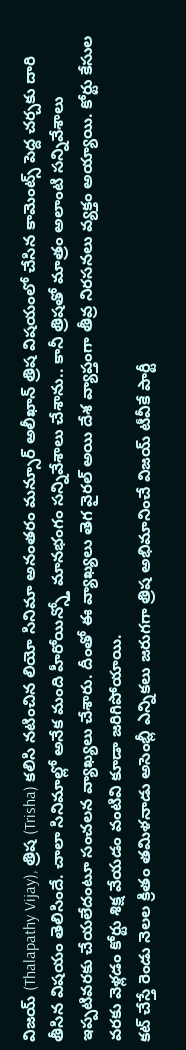విజయ్ (Thalapathy Vijay), త్రిష (Trisha) కలిసి నటించిన లియో సినిమా అనంతరం మన్సూర్ అలీఖాన్ త్రిష విషయంలో చేసిన కామెంట్స్ పెద్ద చర్చకు దారి తీసిన విషయం తెలిసిందే. చాలా సినిమాల్లో అనేక మంది హీరోయిన్స్తో మానభంగం సన్నివేశాలు చేశాను.. కానీ త్రిషతో మాత్రం అలాంటి సన్నివేశాలు ఇప్పటివరకు చేయలేదంటూ సంచలన వ్యాఖ్యలు చేశారు. దీంతో ఈ వ్యాఖ్యలు తెగ వైరల్ అయి దేశ వ్యాప్తంగా తీవ్ర నిరసనలు వ్యక్తం అయ్యాయి. కోర్టు కేసుల వరకు వెళ్లడం కోర్టు శిక్ష వేయడం వంటివి కూడా జరిగిపోయాయి.
కట్ చేస్తే రెండు నెలల క్రితం తమిళనాడు అసెంబ్లీ ఎన్నికలు జరుగగా త్రిష అభిమానించే విజయ్ టీవీకే పార్టీ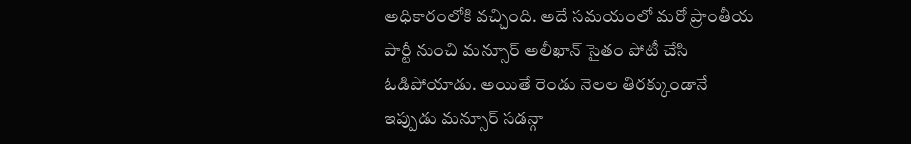అధికారంలోకి వచ్చింది. అదే సమయంలో మరో ప్రాంతీయ పార్టీ నుంచి మన్సూర్ అలీఖాన్ సైతం పోటీ చేసి ఓడిపోయాడు. అయితే రెండు నెలల తిరక్కుండానే ఇప్పుడు మన్సూర్ సడన్గా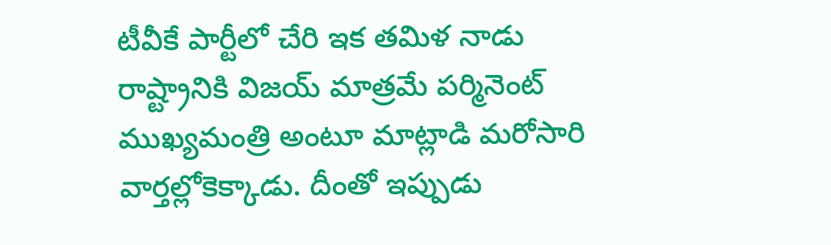టీవీకే పార్టీలో చేరి ఇక తమిళ నాడు రాష్ట్రానికి విజయ్ మాత్రమే పర్మినెంట్ ముఖ్యమంత్రి అంటూ మాట్లాడి మరోసారి వార్తల్లోకెక్కాడు. దీంతో ఇప్పుడు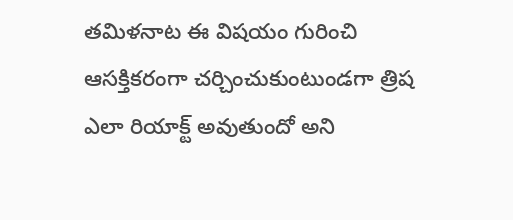తమిళనాట ఈ విషయం గురించి ఆసక్తికరంగా చర్చించుకుంటుండగా త్రిష ఎలా రియాక్ట్ అవుతుందో అని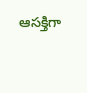ఆసక్తిగా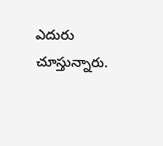ఎదురు చూస్తున్నారు.